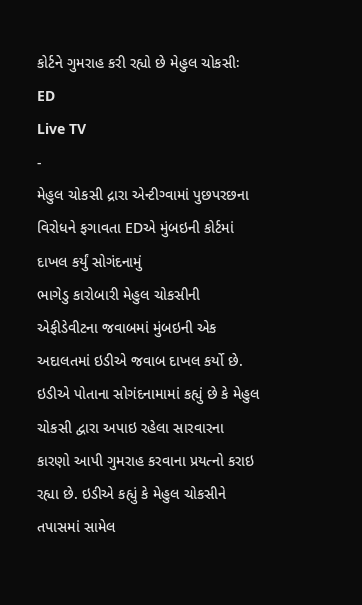કોર્ટને ગુમરાહ કરી રહ્યો છે મેહુલ ચોકસીઃ ED
Live TV
-
મેહુલ ચોકસી દ્રારા એન્ટીગ્વામાં પુછપરછના વિરોધને ફગાવતા EDએ મુંબઇની કોર્ટમાં દાખલ કર્યું સોગંદનામું
ભાગેડુ કારોબારી મેહુલ ચોકસીની એફીડેવીટના જવાબમાં મુંબઇની એક અદાલતમાં ઇડીએ જવાબ દાખલ કર્યો છે. ઇડીએ પોતાના સોગંદનામામાં કહ્યું છે કે મેહુલ ચોકસી દ્વારા અપાઇ રહેલા સારવારના કારણો આપી ગુમરાહ કરવાના પ્રયત્નો કરાઇ રહ્યા છે. ઇડીએ કહ્યું કે મેહુલ ચોકસીને તપાસમાં સામેલ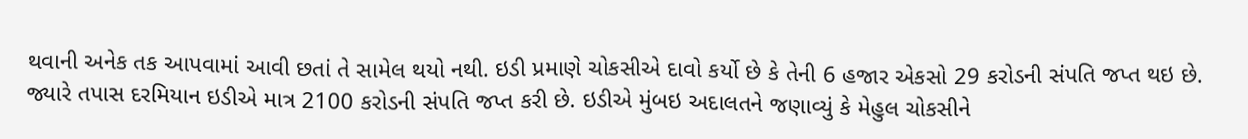થવાની અનેક તક આપવામાં આવી છતાં તે સામેલ થયો નથી. ઇડી પ્રમાણે ચોકસીએ દાવો કર્યો છે કે તેની 6 હજાર એકસો 29 કરોડની સંપતિ જપ્ત થઇ છે. જ્યારે તપાસ દરમિયાન ઇડીએ માત્ર 2100 કરોડની સંપતિ જપ્ત કરી છે. ઇડીએ મુંબઇ અદાલતને જણાવ્યું કે મેહુલ ચોકસીને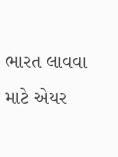ભારત લાવવા માટે એયર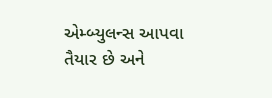એમ્બ્યુલન્સ આપવા તૈયાર છે અને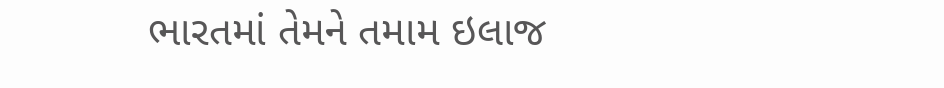ભારતમાં તેમને તમામ ઇલાજ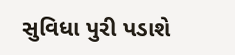સુવિધા પુરી પડાશે